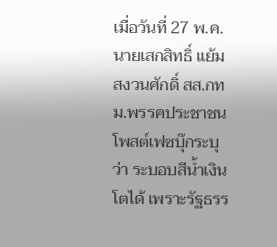เมื่อวันที่ 27 พ.ค. นายเสกสิทธิ์ แย้มสงวนศักดิ์ สส.กทม.พรรคประชาชน โพสต์เฟซบุ๊กระบุว่า ระบอบสีน้ำเงินโตได้ เพราะรัฐธรร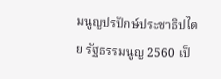มนูญปรปักษ์ประชาธิปไตย รัฐธรรมนูญ 2560 เป็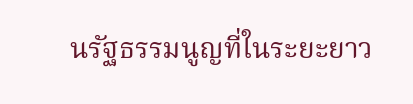นรัฐธรรมนูญที่ในระยะยาว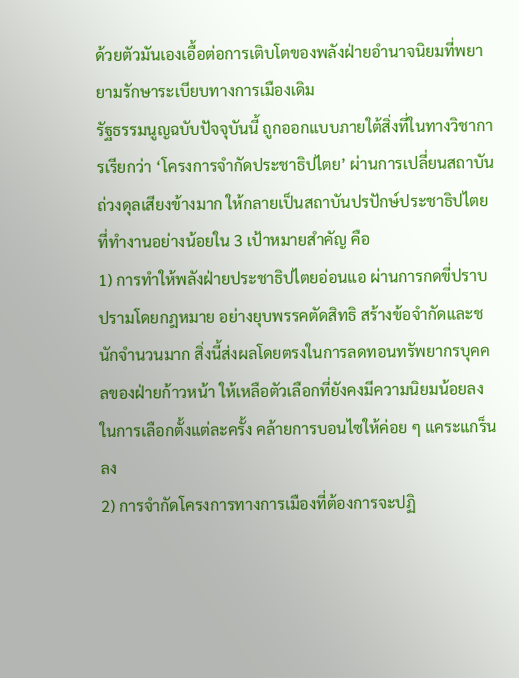ด้วยตัวมันเองเอื้อต่อการเติบโตของพลังฝ่ายอำนาจนิยมที่พยายามรักษาระเบียบทางการเมืองเดิม
รัฐธรรมนูญฉบับปัจจุบันนี้ ถูกออกแบบภายใต้สิ่งที่ในทางวิชาการเรียกว่า ‘โครงการจำกัดประชาธิปไตย’ ผ่านการเปลี่ยนสถาบันถ่วงดุลเสียงข้างมาก ให้กลายเป็นสถาบันปรปักษ์ประชาธิปไตย ที่ทำงานอย่างน้อยใน 3 เป้าหมายสำคัญ คือ
1) การทำให้พลังฝ่ายประชาธิปไตยอ่อนแอ ผ่านการกดขี่ปราบปรามโดยกฎหมาย อย่างยุบพรรคตัดสิทธิ สร้างข้อจำกัดและชนักจำนวนมาก สิ่งนี้ส่งผลโดยตรงในการลดทอนทรัพยากรบุคคลของฝ่ายก้าวหน้า ให้เหลือตัวเลือกที่ยังคงมีความนิยมน้อยลงในการเลือกตั้งแต่ละครั้ง คล้ายการบอนไซให้ค่อย ๆ แคระแกร็นลง
2) การจำกัดโครงการทางการเมืองที่ต้องการจะปฏิ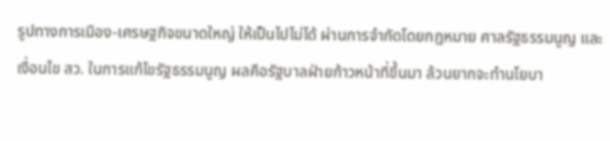รูปทางการเมือง-เศรษฐกิจขนาดใหญ่ ให้เป็นไปไม่ได้ ผ่านการจำกัดโดยกฎหมาย ศาลรัฐธรรมนูญ และเงื่อนไข สว. ในการแก้ไขรัฐธรรมนูญ ผลคือรัฐบาลฝ่ายก้าวหน้าที่ขึ้นมา ล้วนยากจะทำนโยบา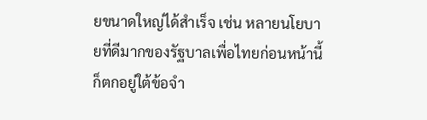ยขนาดใหญ่ได้สำเร็จ เช่น หลายนโยบายที่ดีมากของรัฐบาลเพื่อไทยก่อนหน้านี้ ก็ตกอยู่ใต้ข้อจำ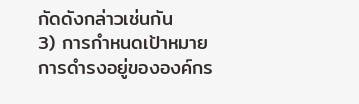กัดดังกล่าวเช่นกัน
3) การกำหนดเป้าหมายการดำรงอยู่ขององค์กร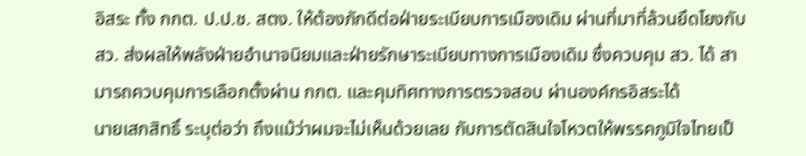อิสระ ทั้ง กกต. ป.ป.ช. สตง. ให้ต้องภักดีต่อฝ่ายระเบียบการเมืองเดิม ผ่านที่มาที่ล้วนยึดโยงกับ สว. ส่งผลให้พลังฝ่ายอำนาจนิยมและฝ่ายรักษาระเบียบทางการเมืองเดิม ซึ่งควบคุม สว. ได้ สามารถควบคุมการเลือกตั้งผ่าน กกต. และคุมทิศทางการตรวจสอบ ผ่านองค์กรอิสระได้
นายเสกสิทธิ์ ระบุต่อว่า ถึงแม้ว่าผมจะไม่เห็นด้วยเลย กับการตัดสินใจโหวตให้พรรคภูมิใจไทยเป็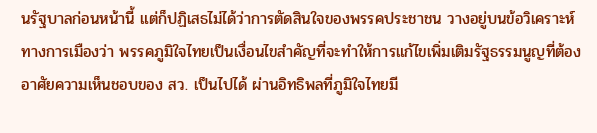นรัฐบาลก่อนหน้านี้ แต่ก็ปฏิเสธไม่ได้ว่าการตัดสินใจของพรรคประชาชน วางอยู่บนข้อวิเคราะห์ทางการเมืองว่า พรรคภูมิใจไทยเป็นเงื่อนไขสำคัญที่จะทำให้การแก้ไขเพิ่มเติมรัฐธรรมนูญที่ต้องอาศัยความเห็นชอบของ สว. เป็นไปได้ ผ่านอิทธิพลที่ภูมิใจไทยมี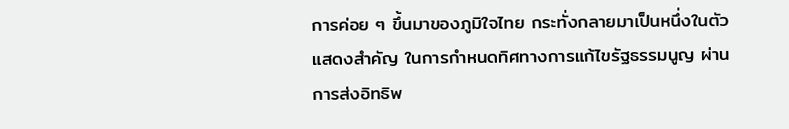การค่อย ๆ ขึ้นมาของภูมิใจไทย กระทั่งกลายมาเป็นหนึ่งในตัวแสดงสำคัญ ในการกำหนดทิศทางการแก้ไขรัฐธรรมนูญ ผ่านการส่งอิทธิพ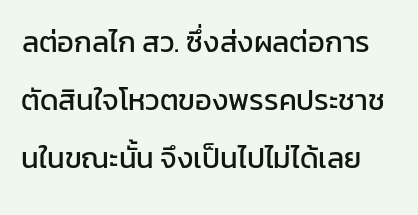ลต่อกลไก สว. ซึ่งส่งผลต่อการตัดสินใจโหวตของพรรคประชาชนในขณะนั้น จึงเป็นไปไม่ได้เลย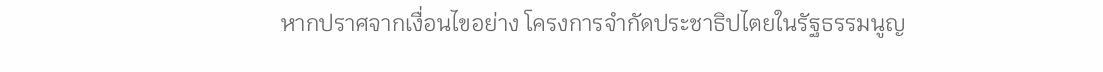หากปราศจากเงื่อนไขอย่าง โครงการจำกัดประชาธิปไตยในรัฐธรรมนูญ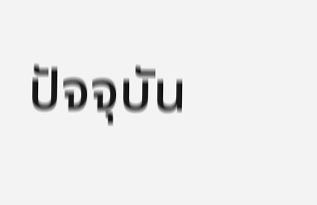ปัจจุบัน